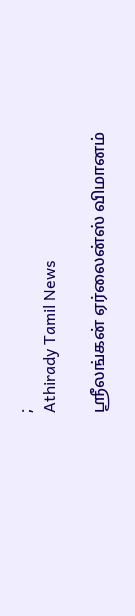;
Athirady Tamil News

ஸ்ரீலங்கன் ஏர்லைன்ஸ் விமானம்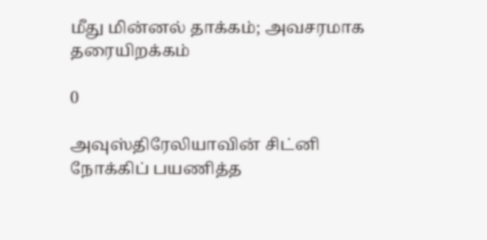மீது மின்னல் தாக்கம்; அவசரமாக தரையிறக்கம்

0

அவுஸ்திரேலியாவின் சிட்னி நோக்கிப் பயணித்த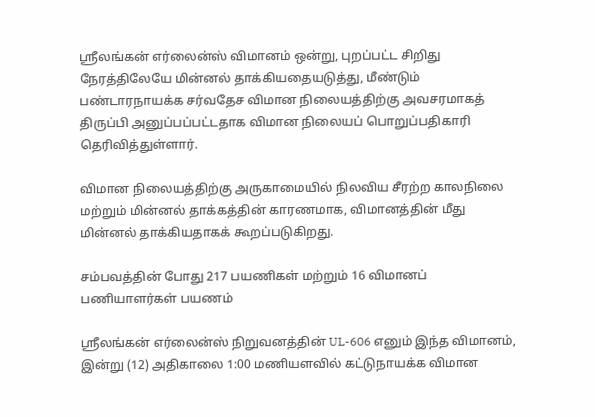ஸ்ரீலங்கன் எர்லைன்ஸ் விமானம் ஒன்று, புறப்பட்ட சிறிது நேரத்திலேயே மின்னல் தாக்கியதையடுத்து, மீண்டும் பண்டாரநாயக்க சர்வதேச விமான நிலையத்திற்கு அவசரமாகத் திருப்பி அனுப்பப்பட்டதாக விமான நிலையப் பொறுப்பதிகாரி தெரிவித்துள்ளார்.

விமான நிலையத்திற்கு அருகாமையில் நிலவிய சீரற்ற காலநிலை மற்றும் மின்னல் தாக்கத்தின் காரணமாக, விமானத்தின் மீது மின்னல் தாக்கியதாகக் கூறப்படுகிறது.

சம்பவத்தின் போது 217 பயணிகள் மற்றும் 16 விமானப் பணியாளர்கள் பயணம்

ஸ்ரீலங்கன் எர்லைன்ஸ் நிறுவனத்தின் UL-606 எனும் இந்த விமானம், இன்று (12) அதிகாலை 1:00 மணியளவில் கட்டுநாயக்க விமான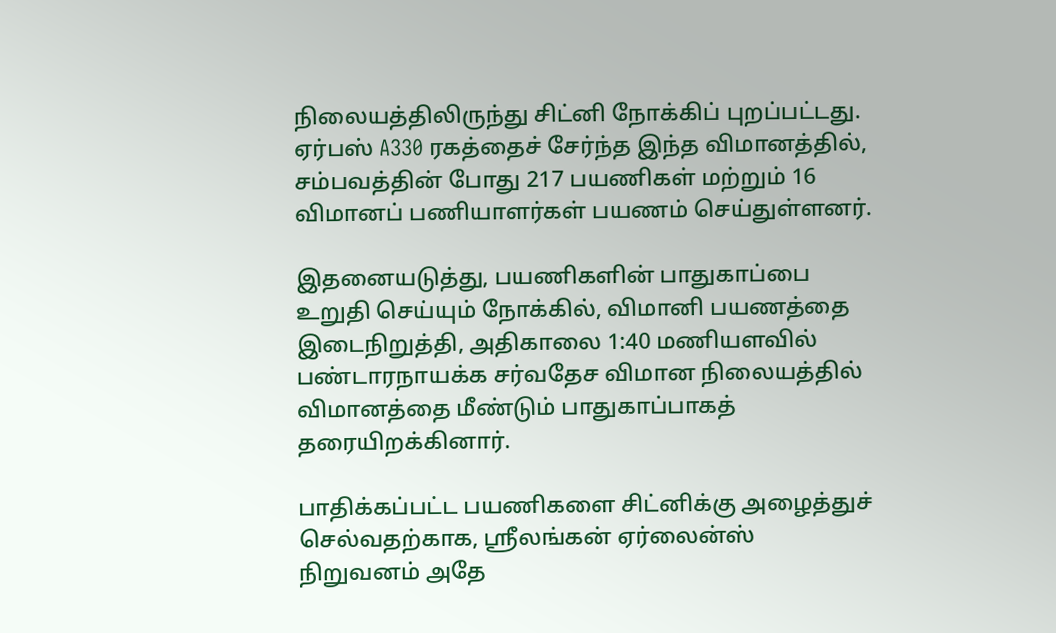நிலையத்திலிருந்து சிட்னி நோக்கிப் புறப்பட்டது. ஏர்பஸ் A330 ரகத்தைச் சேர்ந்த இந்த விமானத்தில், சம்பவத்தின் போது 217 பயணிகள் மற்றும் 16 விமானப் பணியாளர்கள் பயணம் செய்துள்ளனர்.

இதனையடுத்து, பயணிகளின் பாதுகாப்பை உறுதி செய்யும் நோக்கில், விமானி பயணத்தை இடைநிறுத்தி, அதிகாலை 1:40 மணியளவில் பண்டாரநாயக்க சர்வதேச விமான நிலையத்தில் விமானத்தை மீண்டும் பாதுகாப்பாகத் தரையிறக்கினார்.

பாதிக்கப்பட்ட பயணிகளை சிட்னிக்கு அழைத்துச் செல்வதற்காக, ஸ்ரீலங்கன் ஏர்லைன்ஸ் நிறுவனம் அதே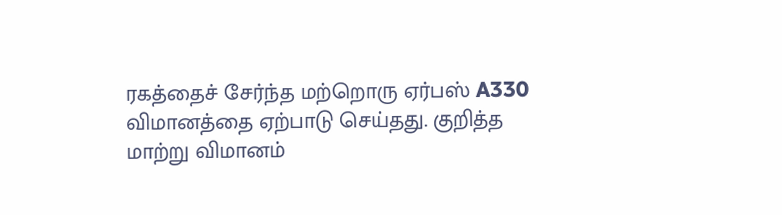ரகத்தைச் சேர்ந்த மற்றொரு ஏர்பஸ் A330 விமானத்தை ஏற்பாடு செய்தது. குறித்த மாற்று விமானம்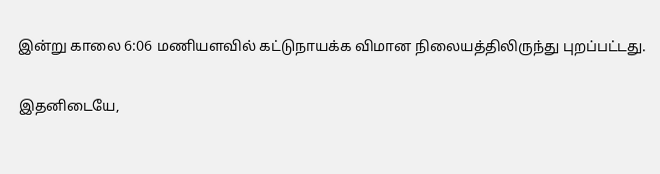இன்று காலை 6:06 மணியளவில் கட்டுநாயக்க விமான நிலையத்திலிருந்து புறப்பட்டது.

இதனிடையே,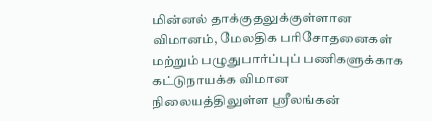மின்னல் தாக்குதலுக்குள்ளான விமானம், மேலதிக பரிசோதனைகள் மற்றும் பழுதுபார்ப்புப் பணிகளுக்காக கட்டுநாயக்க விமான நிலையத்திலுள்ள ஸ்ரீலங்கன்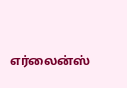எர்லைன்ஸ்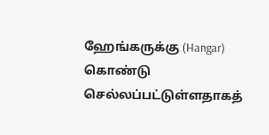ஹேங்கருக்கு (Hangar) கொண்டு செல்லப்பட்டுள்ளதாகத்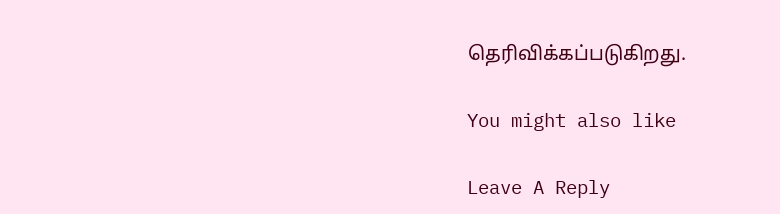தெரிவிக்கப்படுகிறது.

You might also like

Leave A Reply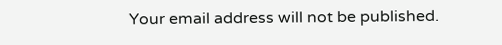Your email address will not be published.